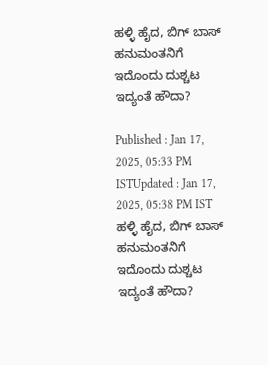ಹಳ್ಳಿ ಹೈದ, ಬಿಗ್ ಬಾಸ್ ಹನುಮಂತನಿಗೆ ಇದೊಂದು ದುಶ್ಚಟ ಇದ್ಯಂತೆ ಹೌದಾ?

Published : Jan 17, 2025, 05:33 PM ISTUpdated : Jan 17, 2025, 05:38 PM IST
ಹಳ್ಳಿ ಹೈದ, ಬಿಗ್ ಬಾಸ್ ಹನುಮಂತನಿಗೆ ಇದೊಂದು ದುಶ್ಚಟ ಇದ್ಯಂತೆ ಹೌದಾ?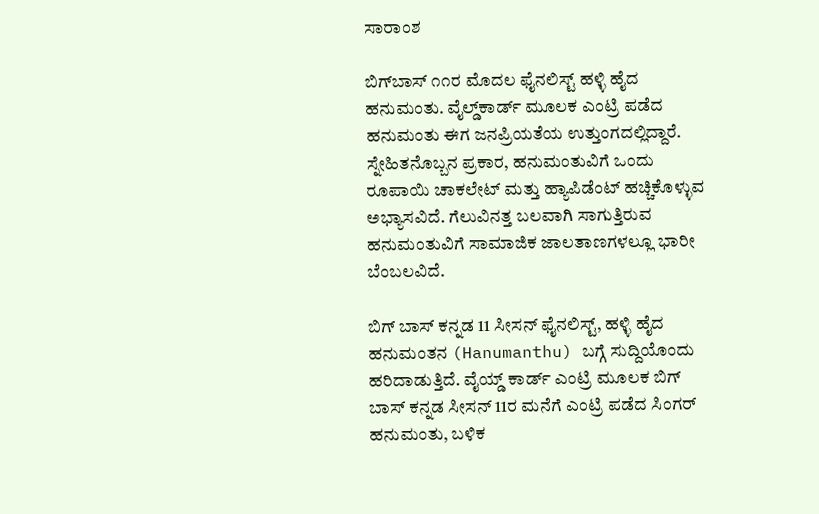ಸಾರಾಂಶ

ಬಿಗ್‌ಬಾಸ್‌ ೧೧ರ ಮೊದಲ ಫೈನಲಿಸ್ಟ್ ಹಳ್ಳಿ ಹೈದ ಹನುಮಂತು. ವೈಲ್ಡ್‌ಕಾರ್ಡ್‌ ಮೂಲಕ ಎಂಟ್ರಿ ಪಡೆದ ಹನುಮಂತು ಈಗ ಜನಪ್ರಿಯತೆಯ ಉತ್ತುಂಗದಲ್ಲಿದ್ದಾರೆ. ಸ್ನೇಹಿತನೊಬ್ಬನ ಪ್ರಕಾರ, ಹನುಮಂತುವಿಗೆ ಒಂದು ರೂಪಾಯಿ ಚಾಕಲೇಟ್‌ ಮತ್ತು ಹ್ಯಾಪಿಡೆಂಟ್‌ ಹಚ್ಚಿಕೊಳ್ಳುವ ಅಭ್ಯಾಸವಿದೆ. ಗೆಲುವಿನತ್ತ ಬಲವಾಗಿ ಸಾಗುತ್ತಿರುವ ಹನುಮಂತುವಿಗೆ ಸಾಮಾಜಿಕ ಜಾಲತಾಣಗಳಲ್ಲೂ ಭಾರೀ ಬೆಂಬಲವಿದೆ.

ಬಿಗ್ ಬಾಸ್ ಕನ್ನಡ 11 ಸೀಸನ್ ಫೈನಲಿಸ್ಟ್, ಹಳ್ಳಿ ಹೈದ ಹನುಮಂತನ (Hanumanthu) ಬಗ್ಗೆ ಸುದ್ದಿಯೊಂದು ಹರಿದಾಡುತ್ತಿದೆ. ವೈಯ್ಡ್‌ ಕಾರ್ಡ್ ಎಂಟ್ರಿ ಮೂಲಕ ಬಿಗ್ ಬಾಸ್ ಕನ್ನಡ ಸೀಸನ್ 11ರ ಮನೆಗೆ ಎಂಟ್ರಿ ಪಡೆದ ಸಿಂಗರ್ ಹನುಮಂತು, ಬಳಿಕ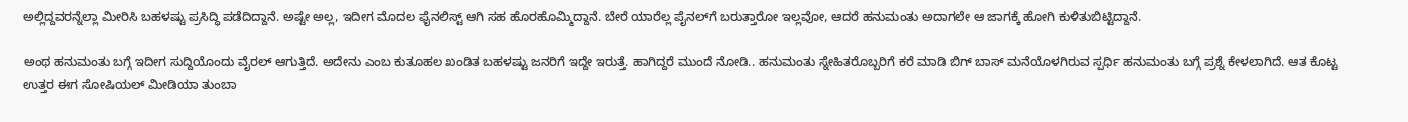ಅಲ್ಲಿದ್ದವರನ್ನೆಲ್ಲಾ ಮೀರಿಸಿ ಬಹಳಷ್ಟು ಪ್ರಸಿದ್ಧಿ ಪಡೆದಿದ್ದಾನೆ. ಅಷ್ಟೇ ಅಲ್ಲ, ಇದೀಗ ಮೊದಲ ಫೈನಲಿಸ್ಟ್ ಆಗಿ ಸಹ ಹೊರಹೊಮ್ಮಿದ್ದಾನೆ. ಬೇರೆ ಯಾರೆಲ್ಲ ಪೈನಲ್‌ಗೆ ಬರುತ್ತಾರೋ ಇಲ್ಲವೋ, ಆದರೆ ಹನುಮಂತು ಅದಾಗಲೇ ಆ ಜಾಗಕ್ಕೆ ಹೋಗಿ ಕುಳಿತುಬಿಟ್ಟಿದ್ದಾನೆ.

ಅಂಥ ಹನುಮಂತು ಬಗ್ಗೆ ಇದೀಗ ಸುದ್ದಿಯೊಂದು ವೈರಲ್ ಆಗುತ್ತಿದೆ. ಅದೇನು ಎಂಬ ಕುತೂಹಲ ಖಂಡಿತ ಬಹಳಷ್ಟು ಜನರಿಗೆ ಇದ್ದೇ ಇರುತ್ತೆ. ಹಾಗಿದ್ದರೆ ಮುಂದೆ ನೋಡಿ.. ಹನುಮಂತು ಸ್ನೇಹಿತರೊಬ್ಬರಿಗೆ ಕರೆ ಮಾಡಿ ಬಿಗ್ ಬಾಸ್ ಮನೆಯೊಳಗಿರುವ ಸ್ಪರ್ಧಿ ಹನುಮಂತು ಬಗ್ಗೆ ಪ್ರಶ್ನೆ ಕೇಳಲಾಗಿದೆ. ಆತ ಕೊಟ್ಟ ಉತ್ತರ ಈಗ ಸೋಷಿಯಲ್ ಮೀಡಿಯಾ ತುಂಬಾ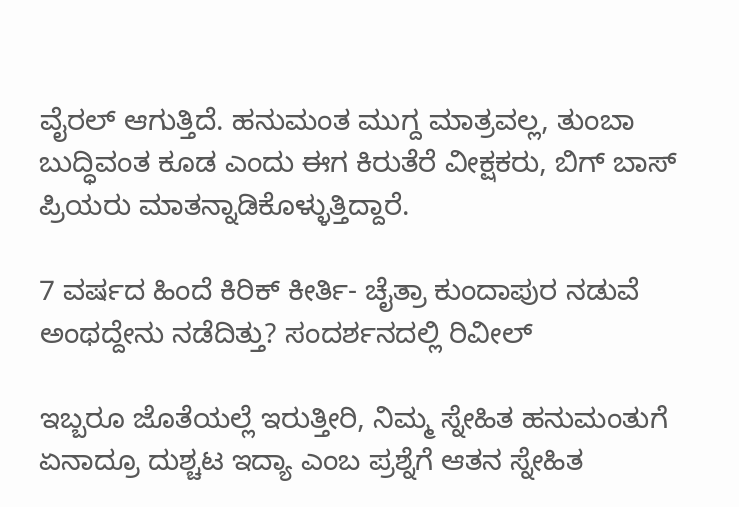ವೈರಲ್ ಆಗುತ್ತಿದೆ. ಹನುಮಂತ ಮುಗ್ದ ಮಾತ್ರವಲ್ಲ, ತುಂಬಾ ಬುದ್ಧಿವಂತ ಕೂಡ ಎಂದು ಈಗ ಕಿರುತೆರೆ ವೀಕ್ಷಕರು, ಬಿಗ್ ಬಾಸ್ ಪ್ರಿಯರು ಮಾತನ್ನಾಡಿಕೊಳ್ಳುತ್ತಿದ್ದಾರೆ.

7 ವರ್ಷದ ಹಿಂದೆ ಕಿರಿಕ್ ಕೀರ್ತಿ- ಚೈತ್ರಾ ಕುಂದಾಪುರ ನಡುವೆ ಅಂಥದ್ದೇನು ನಡೆದಿತ್ತು? ಸಂದರ್ಶನದಲ್ಲಿ ರಿವೀಲ್

ಇಬ್ಬರೂ ಜೊತೆಯಲ್ಲೆ ಇರುತ್ತೀರಿ, ನಿಮ್ಮ ಸ್ನೇಹಿತ ಹನುಮಂತುಗೆ ಏನಾದ್ರೂ ದುಶ್ಚಟ ಇದ್ಯಾ ಎಂಬ ಪ್ರಶ್ನೆಗೆ ಆತನ ಸ್ನೇಹಿತ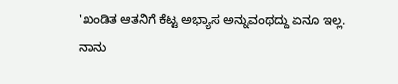'ಖಂಡಿತ ಆತನಿಗೆ ಕೆಟ್ಟ ಅಭ್ಯಾಸ ಅನ್ನುವಂಥದ್ದು ಏನೂ ಇಲ್ಲ. ನಾನು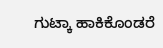ಗುಟ್ಕಾ ಹಾಕಿಕೊಂಡರೆ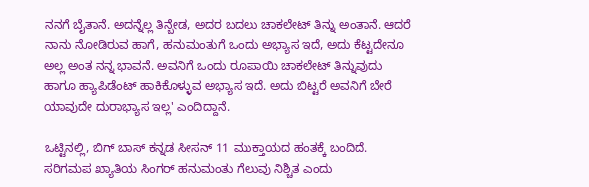ನನಗೆ ಬೈತಾನೆ. ಅದನ್ನೆಲ್ಲ ತಿನ್ಬೇಡ, ಅದರ ಬದಲು ಚಾಕಲೇಟ್ ತಿನ್ನು ಅಂತಾನೆ. ಆದರೆ ನಾನು ನೋಡಿರುವ ಹಾಗೆ, ಹನುಮಂತುಗೆ ಒಂದು ಅಭ್ಯಾಸ ಇದೆ, ಅದು ಕೆಟ್ಟದೇನೂ ಅಲ್ಲ ಅಂತ ನನ್ನ ಭಾವನೆ. ಅವನಿಗೆ ಒಂದು ರೂಪಾಯಿ ಚಾಕಲೇಟ್ ತಿನ್ನುವುದು ಹಾಗೂ ಹ್ಯಾಪಿಡೆಂಟ್ ಹಾಕಿಕೊಳ್ಳುವ ಅಭ್ಯಾಸ ಇದೆ. ಅದು ಬಿಟ್ಟರೆ ಅವನಿಗೆ ಬೇರೆ ಯಾವುದೇ ದುರಾಭ್ಯಾಸ ಇಲ್ಲ' ಎಂದಿದ್ದಾನೆ.

ಒಟ್ಟಿನಲ್ಲಿ, ಬಿಗ್ ಬಾಸ್ ಕನ್ನಡ ಸೀಸನ್ 11 ಮುಕ್ತಾಯದ ಹಂತಕ್ಕೆ ಬಂದಿದೆ. ಸರಿಗಮಪ ಖ್ಯಾತಿಯ ಸಿಂಗರ್ ಹನುಮಂತು ಗೆಲುವು ನಿಶ್ಚಿತ ಎಂದು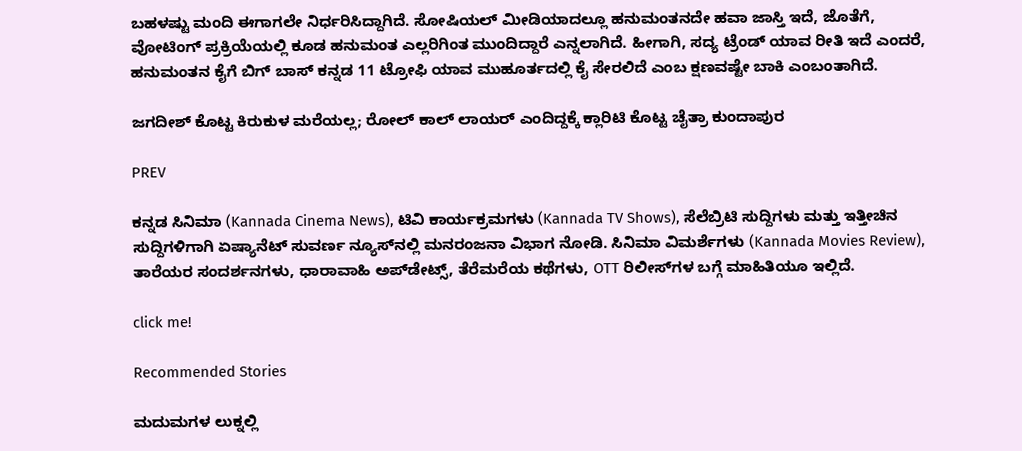ಬಹಳಷ್ಟು ಮಂದಿ ಈಗಾಗಲೇ ನಿರ್ಧರಿಸಿದ್ದಾಗಿದೆ. ಸೋಷಿಯಲ್ ಮೀಡಿಯಾದಲ್ಲೂ ಹನುಮಂತನದೇ ಹವಾ ಜಾಸ್ತಿ ಇದೆ, ಜೊತೆಗೆ, ವೋಟಿಂಗ್ ಪ್ರಕ್ರಿಯೆಯಲ್ಲಿ ಕೂಡ ಹನುಮಂತ ಎಲ್ಲರಿಗಿಂತ ಮುಂದಿದ್ದಾರೆ ಎನ್ನಲಾಗಿದೆ. ಹೀಗಾಗಿ, ಸದ್ಯ ಟ್ರೆಂಡ್ ಯಾವ ರೀತಿ ಇದೆ ಎಂದರೆ, ಹನುಮಂತನ ಕೈಗೆ ಬಿಗ್ ಬಾಸ್ ಕನ್ನಡ 11 ಟ್ರೋಫಿ ಯಾವ ಮುಹೂರ್ತದಲ್ಲಿ ಕೈ ಸೇರಲಿದೆ ಎಂಬ ಕ್ಷಣವಷ್ಟೇ ಬಾಕಿ ಎಂಬಂತಾಗಿದೆ.

ಜಗದೀಶ್ ಕೊಟ್ಟ ಕಿರುಕುಳ ಮರೆಯಲ್ಲ; ರೋಲ್ ಕಾಲ್ ಲಾಯರ್‌ ಎಂದಿದ್ದಕ್ಕೆ ಕ್ಲಾರಿಟಿ ಕೊಟ್ಟ ಚೈತ್ರಾ ಕುಂದಾಪುರ

PREV

ಕನ್ನಡ ಸಿನಿಮಾ (Kannada Cinema News), ಟಿವಿ ಕಾರ್ಯಕ್ರಮಗಳು (Kannada TV Shows), ಸೆಲೆಬ್ರಿಟಿ ಸುದ್ದಿಗಳು ಮತ್ತು ಇತ್ತೀಚಿನ ಸುದ್ದಿಗಳಿಗಾಗಿ ಏಷ್ಯಾನೆಟ್ ಸುವರ್ಣ ನ್ಯೂಸ್‌ನಲ್ಲಿ ಮನರಂಜನಾ ವಿಭಾಗ ನೋಡಿ. ಸಿನಿಮಾ ವಿಮರ್ಶೆಗಳು (Kannada Movies Review), ತಾರೆಯರ ಸಂದರ್ಶನಗಳು, ಧಾರಾವಾಹಿ ಅಪ್‌ಡೇಟ್ಸ್‌, ತೆರೆಮರೆಯ ಕಥೆಗಳು, OTT ರಿಲೀಸ್‌ಗಳ ಬಗ್ಗೆ ಮಾಹಿತಿಯೂ ಇಲ್ಲಿದೆ.

click me!

Recommended Stories

ಮದುಮಗಳ ಲುಕ್ನಲ್ಲಿ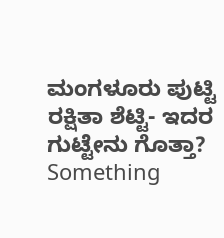ಮಂಗಳೂರು ಪುಟ್ಟಿ ರಕ್ಷಿತಾ ಶೆಟ್ಟಿ- ಇದರ ಗುಟ್ಟೇನು ಗೊತ್ತಾ? Something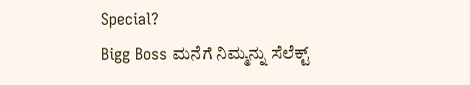Special?
Bigg Boss ಮನೆಗೆ ನಿಮ್ಮನ್ನು ಸೆಲೆಕ್ಟ್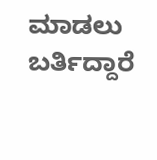ಮಾಡಲು ಬರ್ತಿದ್ದಾರೆ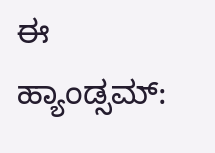ಈ ಹ್ಯಾಂಡ್ಸಮ್: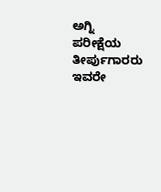ಅಗ್ನಿ ಪರೀಕ್ಷೆಯ ತೀರ್ಪುಗಾರರು ಇವರೇ